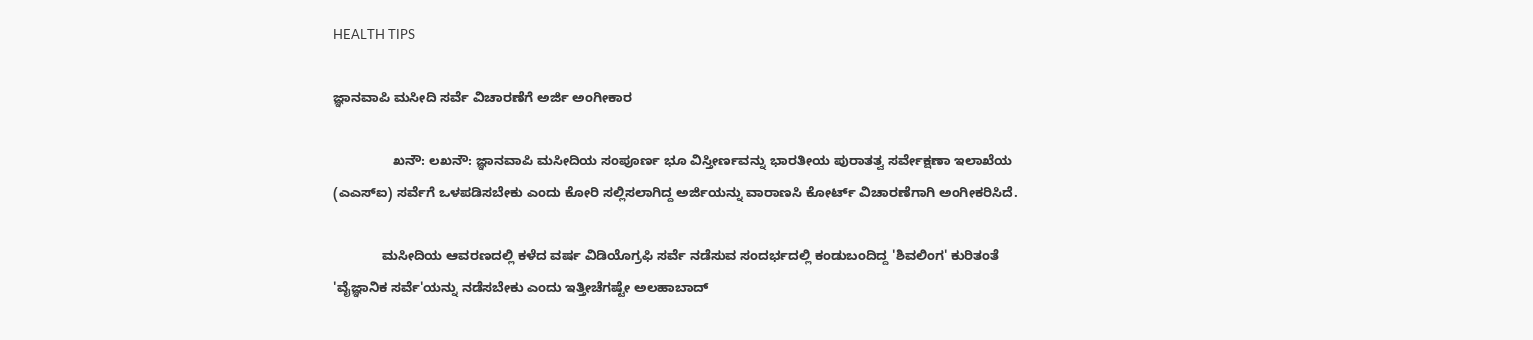HEALTH TIPS

ಜ್ಞಾನವಾಪಿ ಮಸೀದಿ ಸರ್ವೆ ವಿಚಾರಣೆಗೆ ಅರ್ಜಿ ಅಂಗೀಕಾರ

                ಖನೌ: ಲಖನೌ: ಜ್ಞಾನವಾಪಿ ಮಸೀದಿಯ ಸಂಪೂರ್ಣ ಭೂ ವಿಸ್ತೀರ್ಣವನ್ನು ಭಾರತೀಯ ಪುರಾತತ್ವ ಸರ್ವೇಕ್ಷಣಾ ಇಲಾಖೆಯ (ಎಎಸ್‌ಐ) ಸರ್ವೆಗೆ ಒಳಪಡಿಸಬೇಕು ಎಂದು ಕೋರಿ ಸಲ್ಲಿಸಲಾಗಿದ್ದ ಅರ್ಜಿಯನ್ನು ವಾರಾಣಸಿ ಕೋರ್ಟ್‌ ವಿಚಾರಣೆಗಾಗಿ ಅಂಗೀಕರಿಸಿದೆ.

             ಮಸೀದಿಯ ಆವರಣದಲ್ಲಿ ಕಳೆದ ವರ್ಷ ವಿಡಿಯೊಗ್ರಫಿ ಸರ್ವೆ ನಡೆಸುವ ಸಂದರ್ಭದಲ್ಲಿ ಕಂಡುಬಂದಿದ್ದ 'ಶಿವಲಿಂಗ' ಕುರಿತಂತೆ 'ವೈಜ್ಞಾನಿಕ ಸರ್ವೆ'ಯನ್ನು ನಡೆಸಬೇಕು ಎಂದು ಇತ್ತೀಚೆಗಷ್ಟೇ ಅಲಹಾಬಾದ್‌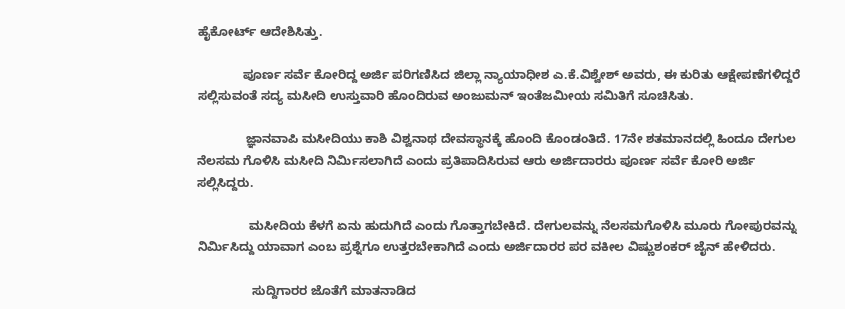ಹೈಕೋರ್ಟ್‌ ಆದೇಶಿಸಿತ್ತು.

             ಪೂರ್ಣ ಸರ್ವೆ ಕೋರಿದ್ದ ಅರ್ಜಿ ಪರಿಗಣಿಸಿದ ಜಿಲ್ಲಾ ನ್ಯಾಯಾಧೀಶ ಎ.ಕೆ.ವಿಶ್ವೇಶ್ ಅವರು, ಈ ಕುರಿತು ಆಕ್ಷೇಪಣೆಗಳಿದ್ದರೆ ಸಲ್ಲಿಸುವಂತೆ ಸದ್ಯ ಮಸೀದಿ ಉಸ್ತುವಾರಿ ಹೊಂದಿರುವ ಅಂಜುಮನ್‌ ಇಂತೆಜಮೀಯ ಸಮಿತಿಗೆ ಸೂಚಿಸಿತು.

              ಜ್ಞಾನವಾಪಿ ಮಸೀದಿಯು ಕಾಶಿ ವಿಶ್ವನಾಥ ದೇವಸ್ಥಾನಕ್ಕೆ ಹೊಂದಿ ಕೊಂಡಂತಿದೆ. 17ನೇ ಶತಮಾನದಲ್ಲಿ ಹಿಂದೂ ದೇಗುಲ ನೆಲಸಮ ಗೊಳಿಸಿ ಮಸೀದಿ ನಿರ್ಮಿಸಲಾಗಿದೆ ಎಂದು ಪ್ರತಿಪಾದಿಸಿರುವ ಆರು ಅರ್ಜಿದಾರರು ಪೂರ್ಣ ಸರ್ವೆ ಕೋರಿ ಅರ್ಜಿ ಸಲ್ಲಿಸಿದ್ದರು.

               ಮಸೀದಿಯ ಕೆಳಗೆ ಏನು ಹುದುಗಿದೆ ಎಂದು ಗೊತ್ತಾಗಬೇಕಿದೆ. ದೇಗುಲವನ್ನು ನೆಲಸಮಗೊಳಿಸಿ ಮೂರು ಗೋಪುರವನ್ನು ನಿರ್ಮಿಸಿದ್ದು ಯಾವಾಗ ಎಂಬ ಪ್ರಶ್ನೆಗೂ ಉತ್ತರಬೇಕಾಗಿದೆ ಎಂದು ಅರ್ಜಿದಾರರ ಪರ ವಕೀಲ ವಿಷ್ಣುಶಂಕರ್ ಜೈನ್ ಹೇಳಿದರು.

                ಸುದ್ದಿಗಾರರ ಜೊತೆಗೆ ಮಾತನಾಡಿದ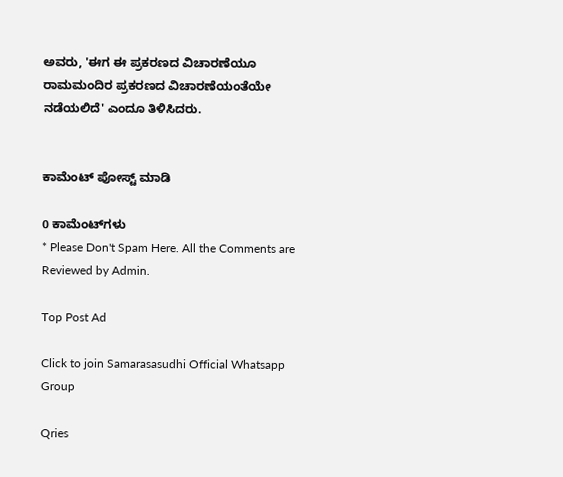ಅವರು, 'ಈಗ ಈ ಪ್ರಕರಣದ ವಿಚಾರಣೆಯೂ ರಾಮಮಂದಿರ ಪ್ರಕರಣದ ವಿಚಾರಣೆಯಂತೆಯೇ ನಡೆಯಲಿದೆ' ಎಂದೂ ತಿಳಿಸಿದರು.


ಕಾಮೆಂಟ್‌‌ ಪೋಸ್ಟ್‌ ಮಾಡಿ

0 ಕಾಮೆಂಟ್‌ಗಳು
* Please Don't Spam Here. All the Comments are Reviewed by Admin.

Top Post Ad

Click to join Samarasasudhi Official Whatsapp Group

Qries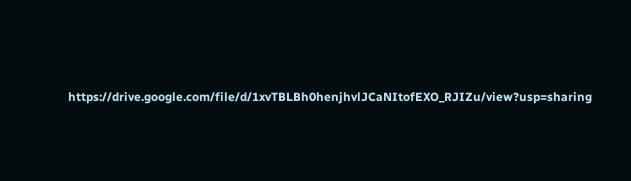https://drive.google.com/file/d/1xvTBLBh0henjhvlJCaNItofEXO_RJIZu/view?usp=sharing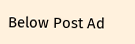Below Post Ad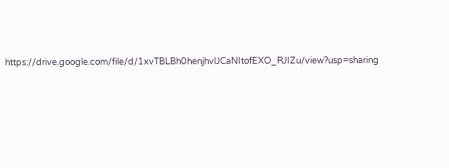https://drive.google.com/file/d/1xvTBLBh0henjhvlJCaNItofEXO_RJIZu/view?usp=sharing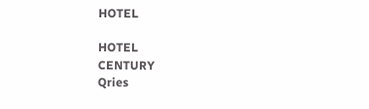HOTEL

HOTEL
CENTURY
Qries